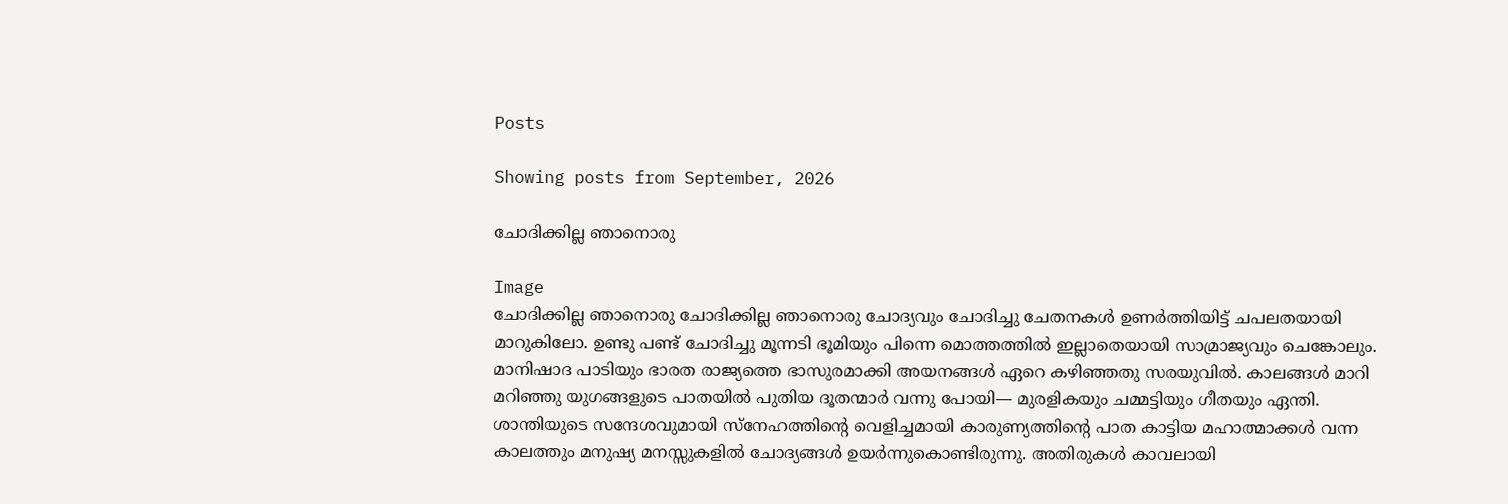Posts

Showing posts from September, 2026

ചോദിക്കില്ല ഞാനൊരു

Image
ചോദിക്കില്ല ഞാനൊരു ചോദിക്കില്ല ഞാനൊരു ചോദ്യവും ചോദിച്ചു ചേതനകൾ ഉണർത്തിയിട്ട് ചപലതയായി മാറുകിലോ. ഉണ്ടു പണ്ട് ചോദിച്ചു മൂന്നടി ഭൂമിയും പിന്നെ മൊത്തത്തിൽ ഇല്ലാതെയായി സാമ്രാജ്യവും ചെങ്കോലും. മാനിഷാദ പാടിയും ഭാരത രാജ്യത്തെ ഭാസുരമാക്കി അയനങ്ങൾ ഏറെ കഴിഞ്ഞതു സരയുവിൽ. കാലങ്ങൾ മാറി മറിഞ്ഞു യുഗങ്ങളുടെ പാതയിൽ പുതിയ ദൂതന്മാർ വന്നു പോയി— മുരളികയും ചമ്മട്ടിയും ഗീതയും ഏന്തി. ശാന്തിയുടെ സന്ദേശവുമായി സ്നേഹത്തിന്റെ വെളിച്ചമായി കാരുണ്യത്തിന്റെ പാത കാട്ടിയ മഹാത്മാക്കൾ വന്ന കാലത്തും മനുഷ്യ മനസ്സുകളിൽ ചോദ്യങ്ങൾ ഉയർന്നുകൊണ്ടിരുന്നു. അതിരുകൾ കാവലായി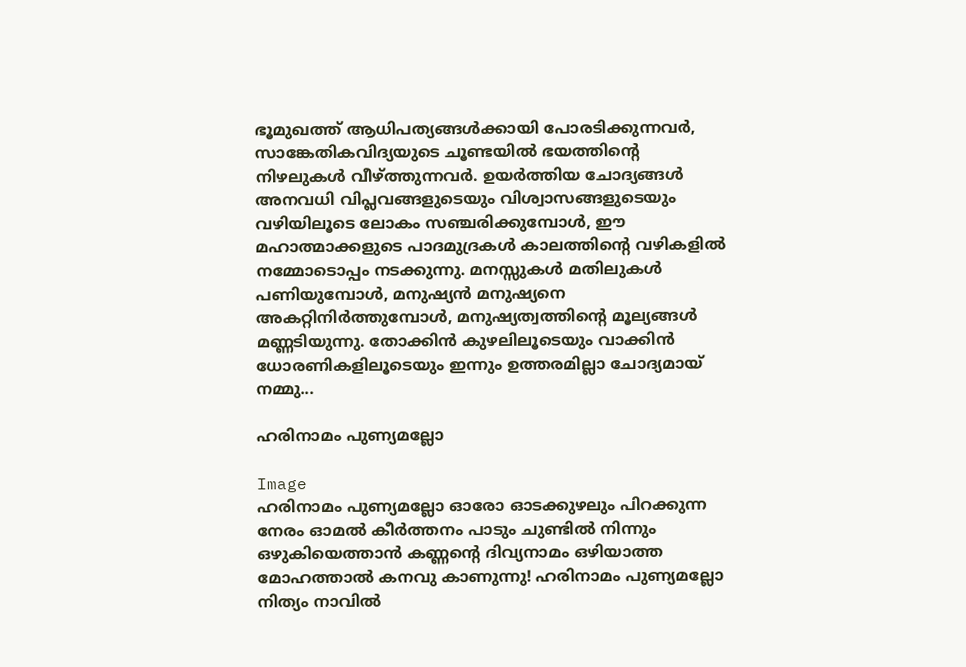ഭൂമുഖത്ത് ആധിപത്യങ്ങൾക്കായി പോരടിക്കുന്നവർ, സാങ്കേതികവിദ്യയുടെ ചൂണ്ടയിൽ ഭയത്തിന്റെ നിഴലുകൾ വീഴ്ത്തുന്നവർ. ഉയർത്തിയ ചോദ്യങ്ങൾ അനവധി വിപ്ലവങ്ങളുടെയും വിശ്വാസങ്ങളുടെയും വഴിയിലൂടെ ലോകം സഞ്ചരിക്കുമ്പോൾ, ഈ മഹാത്മാക്കളുടെ പാദമുദ്രകൾ കാലത്തിന്റെ വഴികളിൽ നമ്മോടൊപ്പം നടക്കുന്നു. മനസ്സുകൾ മതിലുകൾ പണിയുമ്പോൾ, മനുഷ്യൻ മനുഷ്യനെ അകറ്റിനിർത്തുമ്പോൾ, മനുഷ്യത്വത്തിന്റെ മൂല്യങ്ങൾ മണ്ണടിയുന്നു. തോക്കിൻ കുഴലിലൂടെയും വാക്കിൻ ധോരണികളിലൂടെയും ഇന്നും ഉത്തരമില്ലാ ചോദ്യമായ് നമ്മു...

ഹരിനാമം പുണ്യമല്ലോ

Image
ഹരിനാമം പുണ്യമല്ലോ ഓരോ ഓടക്കുഴലും പിറക്കുന്ന നേരം ഓമൽ കീർത്തനം പാടും ചുണ്ടിൽ നിന്നും ഒഴുകിയെത്താൻ കണ്ണന്റെ ദിവ്യനാമം ഒഴിയാത്ത മോഹത്താൽ കനവു കാണുന്നു! ഹരിനാമം പുണ്യമല്ലോ നിത്യം നാവിൽ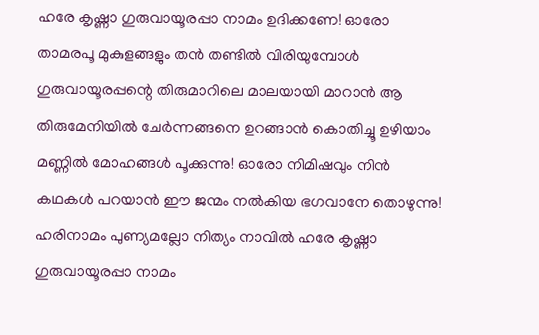ഹരേ കൃഷ്ണാ ഗുരുവായൂരപ്പാ നാമം ഉദിക്കണേ! ഓരോ താമരപൂ മുകുളങ്ങളും തൻ തണ്ടിൽ വിരിയുമ്പോൾ ഗുരുവായൂരപ്പന്റെ തിരുമാറിലെ മാലയായി മാറാൻ ആ തിരുമേനിയിൽ ചേർന്നങ്ങനെ ഉറങ്ങാൻ കൊതിച്ചൂ ഉഴിയാം മണ്ണിൽ മോഹങ്ങൾ പൂക്കുന്നു! ഓരോ നിമിഷവും നിൻ കഥകൾ പറയാൻ ഈ ജന്മം നൽകിയ ഭഗവാനേ തൊഴുന്നു! ഹരിനാമം പുണ്യമല്ലോ നിത്യം നാവിൽ ഹരേ കൃഷ്ണാ ഗുരുവായൂരപ്പാ നാമം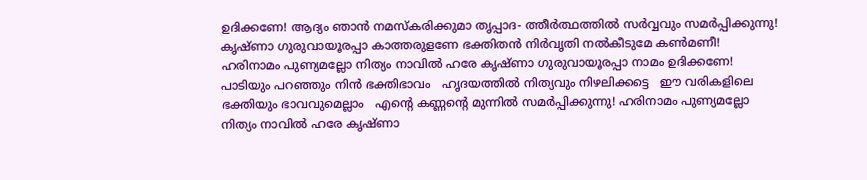ഉദിക്കണേ! ആദ്യം ഞാൻ നമസ്കരിക്കുമാ തൃപ്പാദ- ത്തീർത്ഥത്തിൽ സർവ്വവും സമർപ്പിക്കുന്നു! കൃഷ്ണാ ഗുരുവായൂരപ്പാ കാത്തരുളണേ ഭക്തിതൻ നിർവൃതി നൽകീടുമേ കൺമണീ! ഹരിനാമം പുണ്യമല്ലോ നിത്യം നാവിൽ ഹരേ കൃഷ്ണാ ഗുരുവായൂരപ്പാ നാമം ഉദിക്കണേ! പാടിയും പറഞ്ഞും നിൻ ഭക്തിഭാവം   ഹൃദയത്തിൽ നിത്യവും നിഴലിക്കട്ടെ   ഈ വരികളിലെ ഭക്തിയും ഭാവവുമെല്ലാം   എന്റെ കണ്ണന്റെ മുന്നിൽ സമർപ്പിക്കുന്നു! ഹരിനാമം പുണ്യമല്ലോ നിത്യം നാവിൽ ഹരേ കൃഷ്ണാ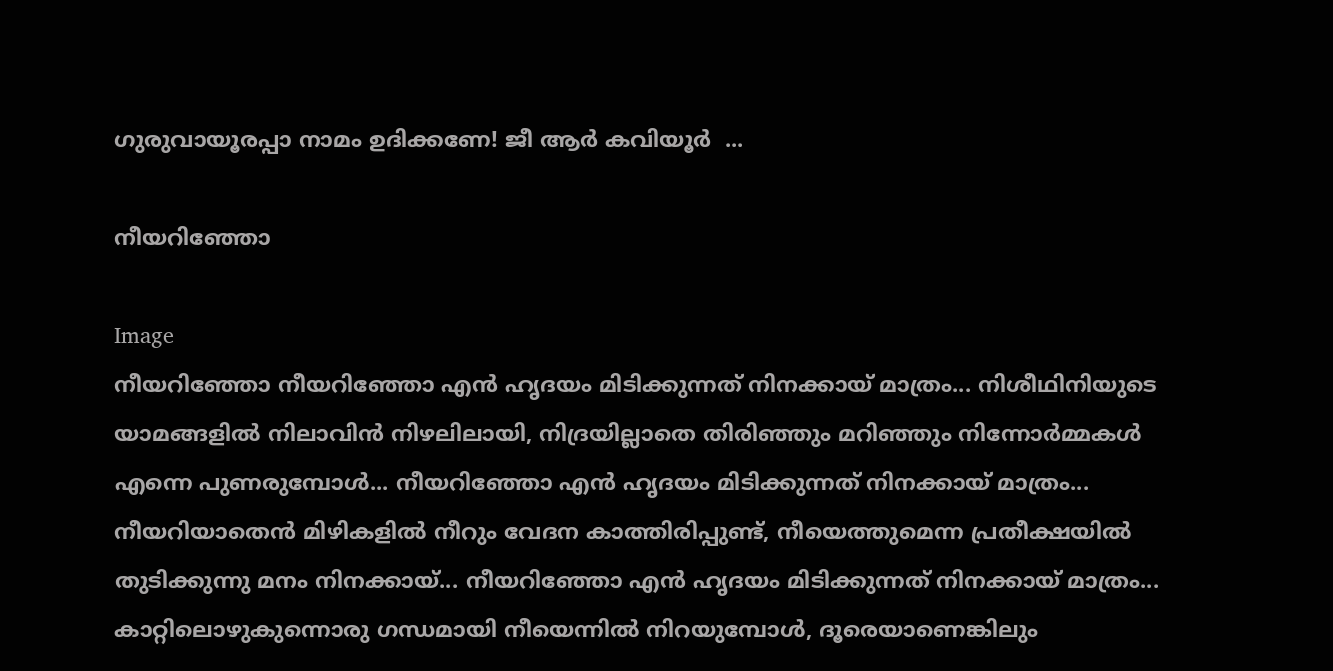ഗുരുവായൂരപ്പാ നാമം ഉദിക്കണേ! ജീ ആർ കവിയൂർ  ...

നീയറിഞ്ഞോ

Image
നീയറിഞ്ഞോ നീയറിഞ്ഞോ എൻ ഹൃദയം മിടിക്കുന്നത് നിനക്കായ് മാത്രം... നിശീഥിനിയുടെ യാമങ്ങളിൽ നിലാവിൻ നിഴലിലായി, നിദ്രയില്ലാതെ തിരിഞ്ഞും മറിഞ്ഞും നിന്നോർമ്മകൾ എന്നെ പുണരുമ്പോൾ... നീയറിഞ്ഞോ എൻ ഹൃദയം മിടിക്കുന്നത് നിനക്കായ് മാത്രം... നീയറിയാതെൻ മിഴികളിൽ നീറും വേദന കാത്തിരിപ്പുണ്ട്, നീയെത്തുമെന്ന പ്രതീക്ഷയിൽ തുടിക്കുന്നു മനം നിനക്കായ്... നീയറിഞ്ഞോ എൻ ഹൃദയം മിടിക്കുന്നത് നിനക്കായ് മാത്രം... കാറ്റിലൊഴുകുന്നൊരു ഗന്ധമായി നീയെന്നിൽ നിറയുമ്പോൾ, ദൂരെയാണെങ്കിലും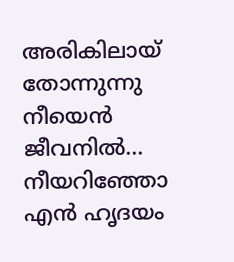അരികിലായ് തോന്നുന്നു നീയെൻ ജീവനിൽ... നീയറിഞ്ഞോ എൻ ഹൃദയം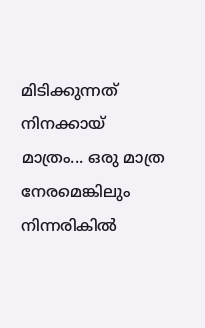മിടിക്കുന്നത് നിനക്കായ് മാത്രം... ഒരു മാത്ര നേരമെങ്കിലും നിന്നരികിൽ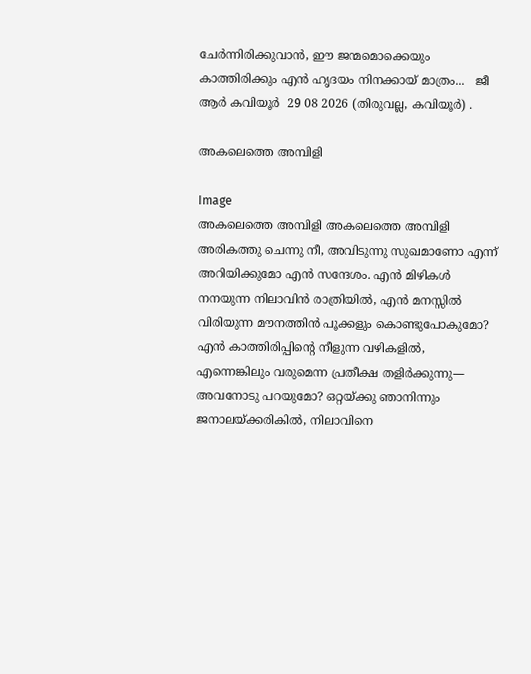ചേർന്നിരിക്കുവാൻ, ഈ ജന്മമൊക്കെയും കാത്തിരിക്കും എൻ ഹൃദയം നിനക്കായ് മാത്രം...   ജീ ആർ കവിയൂർ  29 08 2026 (തിരുവല്ല, കവിയൂർ) .

അകലെത്തെ അമ്പിളി

Image
അകലെത്തെ അമ്പിളി അകലെത്തെ അമ്പിളി അരികത്തു ചെന്നു നീ, അവിടുന്നു സുഖമാണോ എന്ന് അറിയിക്കുമോ എൻ സന്ദേശം. എൻ മിഴികൾ നനയുന്ന നിലാവിൻ രാത്രിയിൽ, എൻ മനസ്സിൽ വിരിയുന്ന മൗനത്തിൻ പൂക്കളും കൊണ്ടുപോകുമോ? എൻ കാത്തിരിപ്പിന്റെ നീളുന്ന വഴികളിൽ, എന്നെങ്കിലും വരുമെന്ന പ്രതീക്ഷ തളിർക്കുന്നു— അവനോടു പറയുമോ? ഒറ്റയ്ക്കു ഞാനിന്നും ജനാലയ്ക്കരികിൽ, നിലാവിനെ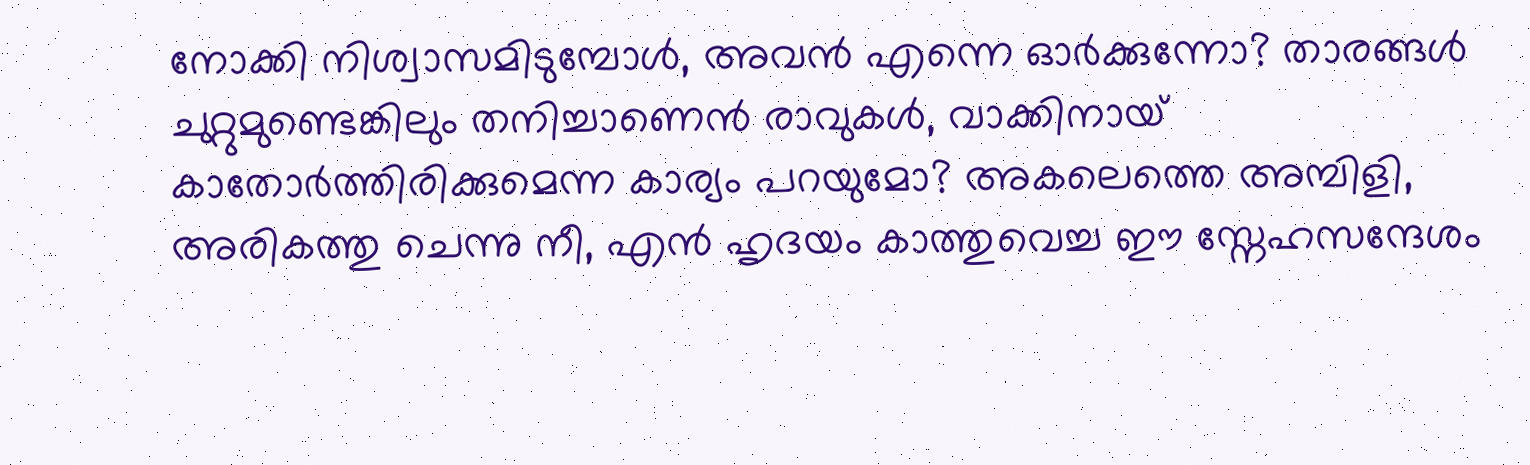നോക്കി നിശ്വാസമിടുമ്പോൾ, അവൻ എന്നെ ഓർക്കുന്നോ? താരങ്ങൾ ചുറ്റുമുണ്ടെങ്കിലും തനിച്ചാണെൻ രാവുകൾ, വാക്കിനായ് കാതോർത്തിരിക്കുമെന്ന കാര്യം പറയുമോ? അകലെത്തെ അമ്പിളി, അരികത്തു ചെന്നു നീ, എൻ ഹൃദയം കാത്തുവെച്ച ഈ സ്നേഹസന്ദേശം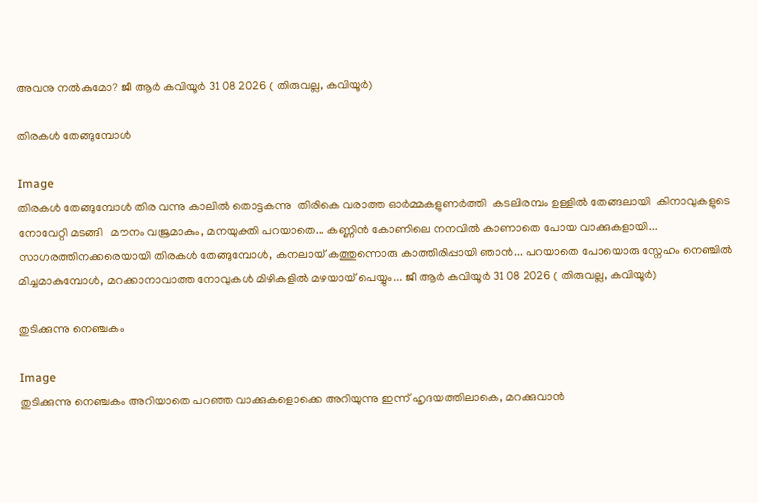അവനു നൽകുമോ? ജീ ആർ കവിയൂർ 31 08 2026 ( തിരുവല്ല, കവിയൂർ)

തിരകൾ തേങ്ങുമ്പോൾ

Image
തിരകൾ തേങ്ങുമ്പോൾ തിര വന്നു കാലിൽ തൊട്ടകന്നു  തിരികെ വരാത്ത ഓർമ്മകളുണർത്തി  കടലിരമ്പം ഉള്ളിൽ തേങ്ങലായി  കിനാവുകളുടെ നോവേറ്റി മടങ്ങി   മൗനം വജ്രമാകും, മനയുക്തി പറയാതെ... കണ്ണിൻ കോണിലെ നനവിൽ കാണാതെ പോയ വാക്കുകളായി... സാഗരത്തിനക്കരെയായി തിരകൾ തേങ്ങുമ്പോൾ, കനലായ് കത്തുന്നൊരു കാത്തിരിപ്പായി ഞാൻ... പറയാതെ പോയൊരു സ്നേഹം നെഞ്ചിൽ മിച്ചമാകുമ്പോൾ, മറക്കാനാവാത്ത നോവുകൾ മിഴികളിൽ മഴയായ് പെയ്യും... ജീ ആർ കവിയൂർ 31 08 2026 ( തിരുവല്ല, കവിയൂർ)

തുടിക്കുന്നു നെഞ്ചകം

Image
തുടിക്കുന്നു നെഞ്ചകം അറിയാതെ പറഞ്ഞ വാക്കുകളൊക്കെ അറിയുന്നു ഇന്ന് ഹൃദയത്തിലാകെ, മറക്കുവാൻ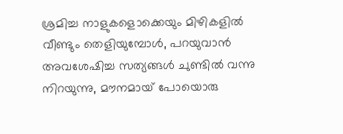ശ്രമിച്ച നാളുകളൊക്കെയും മിഴികളിൽ വീണ്ടും തെളിയുമ്പോൾ, പറയുവാൻ അവശേഷിച്ച സത്യങ്ങൾ ചുണ്ടിൽ വന്നു നിറയുന്നു, മൗനമായ് പോയൊരു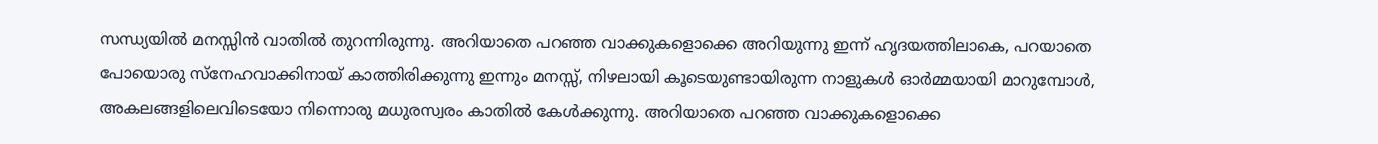സന്ധ്യയിൽ മനസ്സിൻ വാതിൽ തുറന്നിരുന്നു. അറിയാതെ പറഞ്ഞ വാക്കുകളൊക്കെ അറിയുന്നു ഇന്ന് ഹൃദയത്തിലാകെ, പറയാതെ പോയൊരു സ്നേഹവാക്കിനായ് കാത്തിരിക്കുന്നു ഇന്നും മനസ്സ്, നിഴലായി കൂടെയുണ്ടായിരുന്ന നാളുകൾ ഓർമ്മയായി മാറുമ്പോൾ, അകലങ്ങളിലെവിടെയോ നിന്നൊരു മധുരസ്വരം കാതിൽ കേൾക്കുന്നു. അറിയാതെ പറഞ്ഞ വാക്കുകളൊക്കെ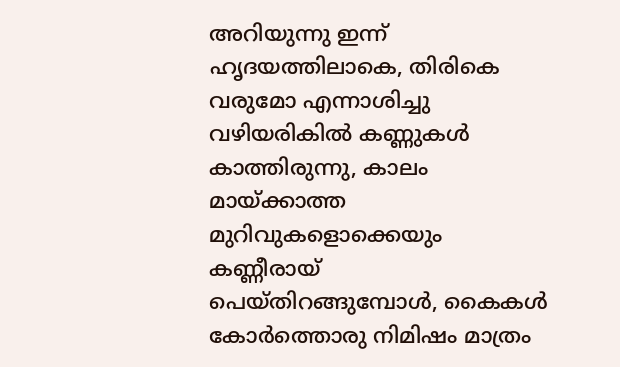അറിയുന്നു ഇന്ന് ഹൃദയത്തിലാകെ, തിരികെ വരുമോ എന്നാശിച്ചു വഴിയരികിൽ കണ്ണുകൾ കാത്തിരുന്നു, കാലം മായ്ക്കാത്ത മുറിവുകളൊക്കെയും കണ്ണീരായ് പെയ്തിറങ്ങുമ്പോൾ, കൈകൾ കോർത്തൊരു നിമിഷം മാത്രം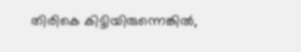തിരികെ കിട്ടിയിരുന്നെങ്കിൽ,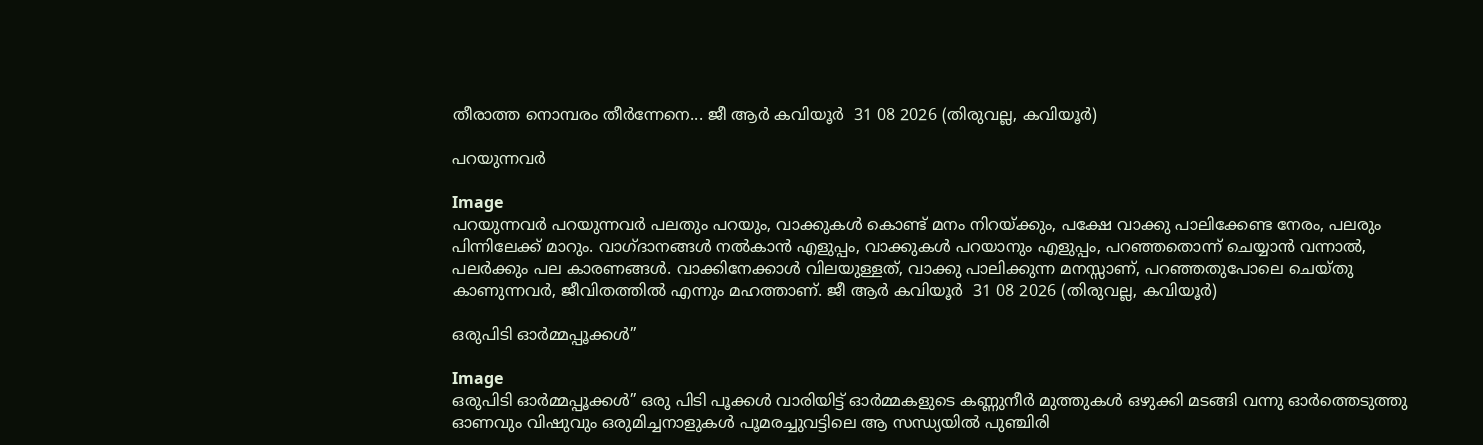തീരാത്ത നൊമ്പരം തീർന്നേനെ... ജീ ആർ കവിയൂർ  31 08 2026 (തിരുവല്ല, കവിയൂർ)

പറയുന്നവർ

Image
പറയുന്നവർ പറയുന്നവർ പലതും പറയും, വാക്കുകൾ കൊണ്ട് മനം നിറയ്ക്കും, പക്ഷേ വാക്കു പാലിക്കേണ്ട നേരം, പലരും പിന്നിലേക്ക് മാറും. വാഗ്ദാനങ്ങൾ നൽകാൻ എളുപ്പം, വാക്കുകൾ പറയാനും എളുപ്പം, പറഞ്ഞതൊന്ന് ചെയ്യാൻ വന്നാൽ, പലർക്കും പല കാരണങ്ങൾ. വാക്കിനേക്കാൾ വിലയുള്ളത്, വാക്കു പാലിക്കുന്ന മനസ്സാണ്, പറഞ്ഞതുപോലെ ചെയ്തു കാണുന്നവർ, ജീവിതത്തിൽ എന്നും മഹത്താണ്. ജീ ആർ കവിയൂർ  31 08 2026 (തിരുവല്ല, കവിയൂർ)

ഒരുപിടി ഓർമ്മപ്പൂക്കൾ”

Image
ഒരുപിടി ഓർമ്മപ്പൂക്കൾ” ഒരു പിടി പൂക്കൾ വാരിയിട്ട് ഓർമ്മകളുടെ കണ്ണുനീർ മുത്തുകൾ ഒഴുക്കി മടങ്ങി വന്നു ഓർത്തെടുത്തു ഓണവും വിഷുവും ഒരുമിച്ചനാളുകൾ പൂമരച്ചുവട്ടിലെ ആ സന്ധ്യയിൽ പുഞ്ചിരി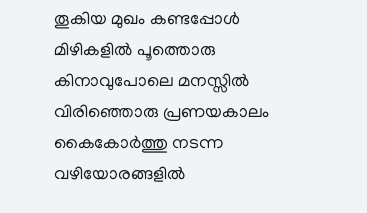തൂകിയ മുഖം കണ്ടപ്പോൾ മിഴികളിൽ പൂത്തൊരു കിനാവുപോലെ മനസ്സിൽ വിരിഞ്ഞൊരു പ്രണയകാലം കൈകോർത്തു നടന്ന വഴിയോരങ്ങളിൽ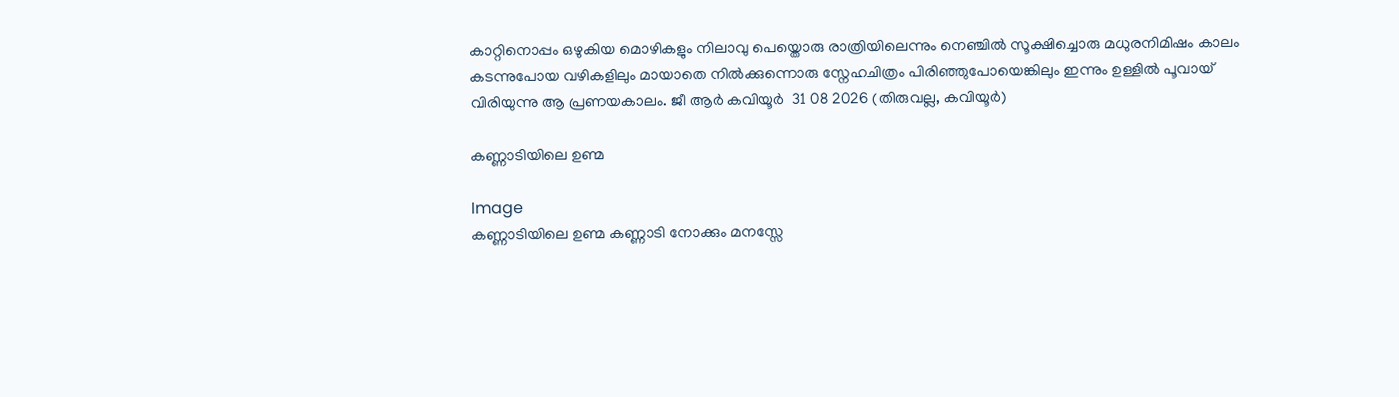കാറ്റിനൊപ്പം ഒഴുകിയ മൊഴികളും നിലാവു പെയ്തൊരു രാത്രിയിലെന്നും നെഞ്ചിൽ സൂക്ഷിച്ചൊരു മധുരനിമിഷം കാലം കടന്നുപോയ വഴികളിലും മായാതെ നിൽക്കുന്നൊരു സ്നേഹചിത്രം പിരിഞ്ഞുപോയെങ്കിലും ഇന്നും ഉള്ളിൽ പൂവായ് വിരിയുന്നു ആ പ്രണയകാലം. ജീ ആർ കവിയൂർ  31 08 2026 (തിരുവല്ല, കവിയൂർ)

കണ്ണാടിയിലെ ഉണ്മ

Image
കണ്ണാടിയിലെ ഉണ്മ കണ്ണാടി നോക്കും മനസ്സേ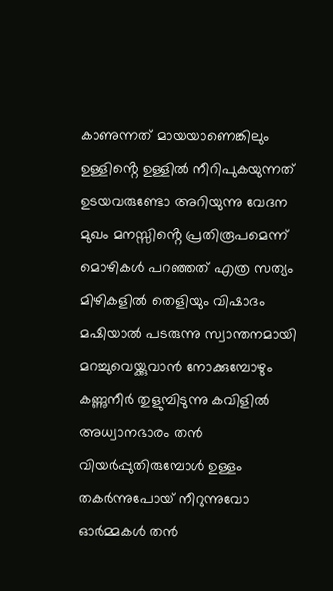കാണുന്നത് മായയാണെങ്കിലും ഉള്ളിൻ്റെ ഉള്ളിൽ നീറിപുകയുന്നത് ഉടയവരുണ്ടോ അറിയുന്നു വേദന മുഖം മനസ്സിൻ്റെ പ്രതിരൂപമെന്ന് മൊഴികൾ പറഞ്ഞത് എത്ര സത്യം മിഴികളിൽ തെളിയും വിഷാദം മഷിയാൽ പടരുന്നു സ്വാന്തനമായി മറച്ചുവെയ്ക്കുവാൻ നോക്കുമ്പോഴും കണ്ണുനീർ തുളുമ്പിടുന്നു കവിളിൽ അധ്വാനഭാരം തൻ വിയർപ്പുതിരുമ്പോൾ ഉള്ളം തകർന്നുപോയ് നീറുന്നുവോ ഓർമ്മകൾ തൻ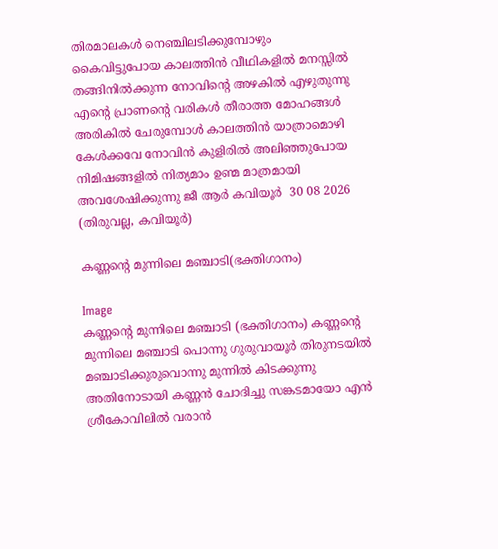തിരമാലകൾ നെഞ്ചിലടിക്കുമ്പോഴും കൈവിട്ടുപോയ കാലത്തിൻ വീഥികളിൽ മനസ്സിൽ തങ്ങിനിൽക്കുന്ന നോവിൻ്റെ അഴകിൽ എഴുതുന്നു എൻ്റെ പ്രാണൻ്റെ വരികൾ തീരാത്ത മോഹങ്ങൾ അരികിൽ ചേരുമ്പോൾ കാലത്തിൻ യാത്രാമൊഴി കേൾക്കവേ നോവിൻ കുളിരിൽ അലിഞ്ഞുപോയ നിമിഷങ്ങളിൽ നിത്യമാം ഉണ്മ മാത്രമായി അവശേഷിക്കുന്നു ജീ ആർ കവിയൂർ  30 08 2026 (തിരുവല്ല, കവിയൂർ)

കണ്ണൻ്റെ മുന്നിലെ മഞ്ചാടി(ഭക്തിഗാനം)

Image
കണ്ണൻ്റെ മുന്നിലെ മഞ്ചാടി (ഭക്തിഗാനം) കണ്ണന്റെ മുന്നിലെ മഞ്ചാടി പൊന്നു ഗുരുവായൂർ തിരുനടയിൽ മഞ്ചാടിക്കുരുവൊന്നു മുന്നിൽ കിടക്കുന്നു അതിനോടായി കണ്ണൻ ചോദിച്ചു സങ്കടമായോ എൻ ശ്രീകോവിലിൽ വരാൻ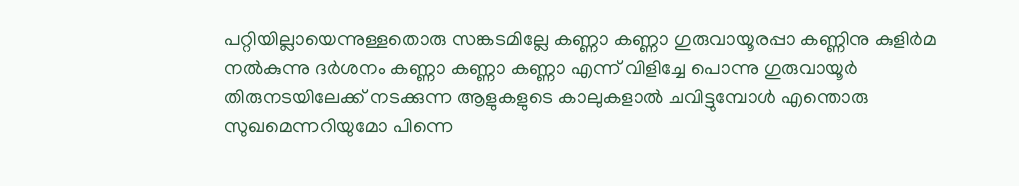പറ്റിയില്ലായെന്നുള്ളതൊരു സങ്കടമില്ലേ കണ്ണാ കണ്ണാ ഗുരുവായൂരപ്പാ കണ്ണിനു കുളിർമ നൽകുന്നു ദർശനം കണ്ണാ കണ്ണാ കണ്ണാ എന്ന് വിളിച്ചേ പൊന്നു ഗുരുവായൂർ തിരുനടയിലേക്ക് നടക്കുന്ന ആളുകളുടെ കാലുകളാൽ ചവിട്ടുമ്പോൾ എന്തൊരു സുഖമെന്നറിയുമോ പിന്നെ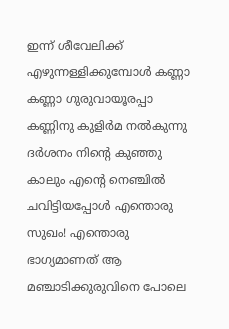ഇന്ന് ശീവേലിക്ക് എഴുന്നള്ളിക്കുമ്പോൾ കണ്ണാ കണ്ണാ ഗുരുവായൂരപ്പാ കണ്ണിനു കുളിർമ നൽകുന്നു ദർശനം നിന്റെ കുഞ്ഞു കാലും എന്റെ നെഞ്ചിൽ ചവിട്ടിയപ്പോൾ എന്തൊരു സുഖം! എന്തൊരു ഭാഗ്യമാണത് ആ മഞ്ചാടിക്കുരുവിനെ പോലെ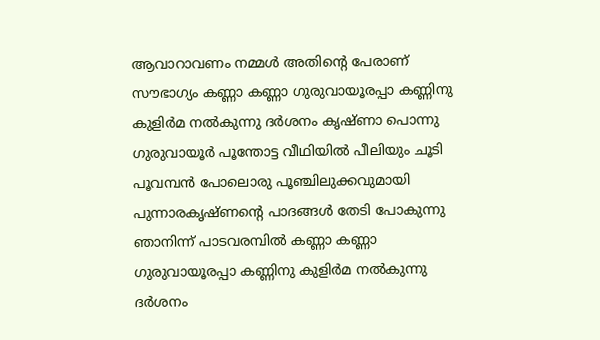ആവാറാവണം നമ്മൾ അതിന്റെ പേരാണ് സൗഭാഗ്യം കണ്ണാ കണ്ണാ ഗുരുവായൂരപ്പാ കണ്ണിനു കുളിർമ നൽകുന്നു ദർശനം കൃഷ്ണാ പൊന്നു ഗുരുവായൂർ പൂന്തോട്ട വീഥിയിൽ പീലിയും ചൂടി പൂവമ്പൻ പോലൊരു പൂഞ്ചിലുക്കവുമായി പുന്നാരകൃഷ്ണന്റെ പാദങ്ങൾ തേടി പോകുന്നു ഞാനിന്ന് പാടവരമ്പിൽ കണ്ണാ കണ്ണാ ഗുരുവായൂരപ്പാ കണ്ണിനു കുളിർമ നൽകുന്നു ദർശനം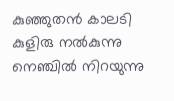കുഞ്ഞുതൻ കാലടി കുളിരു നൽകുന്നു നെഞ്ചിൽ നിറയുന്നു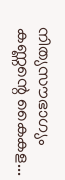നിത്യസൗഭാഗ്യം കണ്ണന്റെ കൈകള...